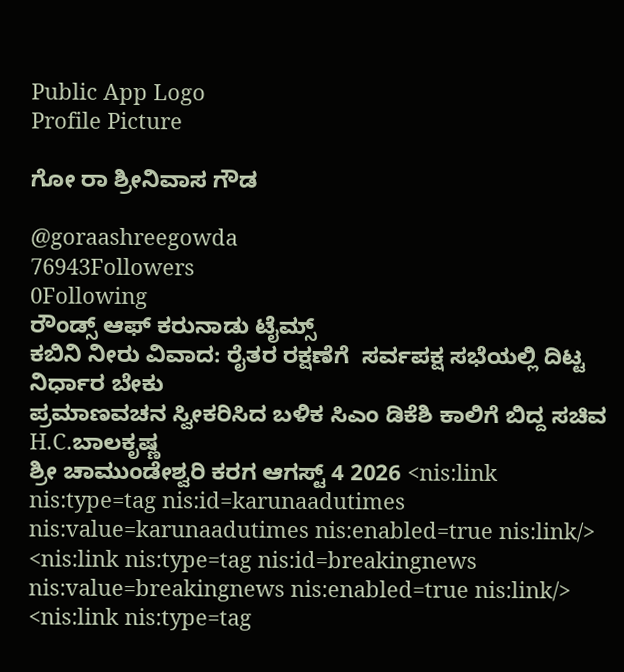Public App Logo
Profile Picture

ಗೋ ರಾ ಶ್ರೀನಿವಾಸ ಗೌಡ

@goraashreegowda
76943Followers
0Following
ರೌಂಡ್ಸ್‌ ಆಫ್‌ ಕರುನಾಡು ಟೈಮ್ಸ್
ಕಬಿನಿ ನೀರು ವಿವಾದ: ರೈತರ ರಕ್ಷಣೆಗೆ ‌ ಸರ್ವಪಕ್ಷ ಸಭೆಯಲ್ಲಿ ದಿಟ್ಟ ನಿರ್ಧಾರ ಬೇಕು
ಪ್ರಮಾಣವಚನ ಸ್ವೀಕರಿಸಿದ ಬಳಿಕ ಸಿಎಂ ಡಿಕೆಶಿ ಕಾಲಿಗೆ ಬಿದ್ದ ಸಚಿವ H.C.ಬಾಲಕೃಷ್ಣ
ಶ್ರೀ ಚಾಮುಂಡೇಶ್ವರಿ ಕರಗ ಆಗಸ್ಟ್ 4 2026 <nis:link nis:type=tag nis:id=karunaadutimes nis:value=karunaadutimes nis:enabled=true nis:link/> <nis:link nis:type=tag nis:id=breakingnews nis:value=breakingnews nis:enabled=true nis:link/> <nis:link nis:type=tag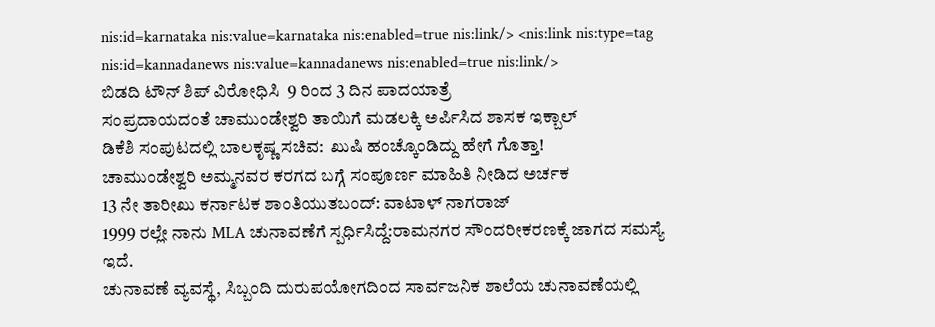nis:id=karnataka nis:value=karnataka nis:enabled=true nis:link/> <nis:link nis:type=tag nis:id=kannadanews nis:value=kannadanews nis:enabled=true nis:link/>
ಬಿಡದಿ ಟೌನ್‌ ಶಿಪ್‌ ವಿರೋಧಿಸಿ  9 ರಿಂದ 3 ದಿನ ಪಾದಯಾತ್ರೆ
ಸಂಪ್ರದಾಯದಂತೆ ಚಾಮುಂಡೇಶ್ವರಿ ತಾಯಿಗೆ ಮಡಲಕ್ಕಿ ಅರ್ಪಿಸಿದ ಶಾಸಕ ಇಕ್ಬಾಲ್
ಡಿಕೆಶಿ ಸಂಪುಟದಲ್ಲಿ ಬಾಲಕೃಷ್ಣ ಸಚಿವ:  ಖುಷಿ ಹಂಚ್ಕೊಂಡಿದ್ದು ಹೇಗೆ ಗೊತ್ತಾ!
ಚಾಮುಂಡೇಶ್ವರಿ ಅಮ್ಮನವರ ಕರಗದ ಬಗ್ಗೆ ಸಂಪೂರ್ಣ ಮಾಹಿತಿ ನೀಡಿದ ಅರ್ಚಕ
13 ನೇ ತಾರೀಖು ಕರ್ನಾಟಕ ಶಾಂತಿಯುತಬಂದ್: ವಾಟಾಳ್ ನಾಗರಾಜ್
1999 ರಲ್ಲೇ ನಾನು MLA ಚುನಾವಣೆಗೆ ಸ್ಪರ್ಧಿಸಿದ್ದೆ:ರಾಮನಗರ ಸೌಂದರೀಕರಣಕ್ಕೆ ಜಾಗದ ಸಮಸ್ಯೆ ಇದೆ.
ಚುನಾವಣೆ ವ್ಯವಸ್ಥೆ, ಸಿಬ್ಬಂದಿ ದುರುಪಯೋಗದಿಂದ ಸಾರ್ವಜನಿಕ ಶಾಲೆಯ ಚುನಾವಣೆಯಲ್ಲಿ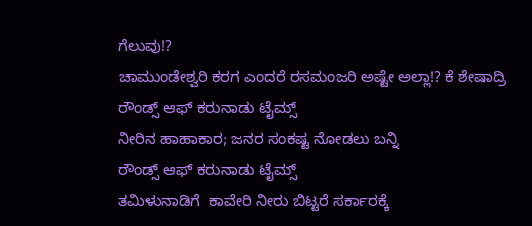ಗೆಲುವು!?
ಚಾಮುಂಡೇಶ್ವರಿ ಕರಗ ಎಂದರೆ ರಸಮಂಜರಿ ಅಷ್ಟೇ ಅಲ್ಲಾ!? ಕೆ ಶೇಷಾದ್ರಿ
ರೌಂಡ್ಸ್‌ ಆಫ್‌ ಕರುನಾಡು ಟೈಮ್ಸ್
ನೀರಿನ ಹಾಹಾಕಾರ; ಜನರ ಸಂಕಷ್ಟ ನೋಡಲು ಬನ್ನಿ
ರೌಂಡ್ಸ್‌ ಆಫ್‌ ಕರುನಾಡು ಟೈಮ್ಸ್
ತಮಿಳುನಾಡಿಗೆ  ಕಾವೇರಿ ನೀರು ಬಿಟ್ಟರೆ ಸರ್ಕಾರಕ್ಕೆ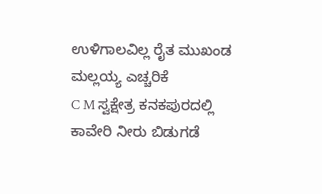ಉಳಿಗಾಲವಿಲ್ಲ ರೈತ ಮುಖಂಡ ಮಲ್ಲಯ್ಯ ಎಚ್ಚರಿಕೆ
C M ಸ್ವಕ್ಷೇತ್ರ ಕನಕಪುರದಲ್ಲಿ  ಕಾವೇರಿ ನೀರು ಬಿಡುಗಡೆ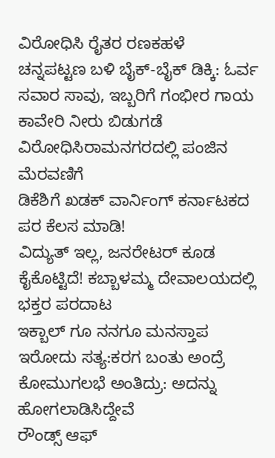ವಿರೋಧಿಸಿ ರೈತರ ರಣಕಹಳೆ
ಚನ್ನಪಟ್ಟಣ ಬಳಿ ಬೈಕ್-ಬೈಕ್ ಡಿಕ್ಕಿ: ಓರ್ವ ಸವಾರ ಸಾವು, ಇಬ್ಬರಿಗೆ ಗಂಭೀರ ಗಾಯ
ಕಾವೇರಿ ನೀರು ಬಿಡುಗಡೆ ವಿರೋಧಿಸಿರಾಮನಗರದಲ್ಲಿ ಪಂಜಿನ ಮೆರವಣಿಗೆ
ಡಿಕೆಶಿಗೆ ಖಡಕ್ ವಾರ್ನಿಂಗ್ ಕರ್ನಾಟಕದ ಪರ ಕೆಲಸ ಮಾಡಿ!
ವಿದ್ಯುತ್ ಇಲ್ಲ, ಜನರೇಟರ್ ಕೂಡ ಕೈಕೊಟ್ಟಿದೆ! ಕಬ್ಬಾಳಮ್ಮ ದೇವಾಲಯದಲ್ಲಿ ಭಕ್ತರ ಪರದಾಟ
ಇಕ್ಬಾಲ್ ಗೂ ನನಗೂ ಮನಸ್ತಾಪ ಇರೋದು ಸತ್ಯ:ಕರಗ ಬಂತು ಅಂದ್ರೆ ಕೋಮುಗಲಭೆ ಅಂತಿದ್ರು: ಅದನ್ನು ಹೋಗಲಾಡಿಸಿದ್ದೇವೆ
ರೌಂಡ್ಸ್‌ ಆಫ್‌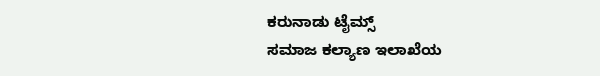ಕರುನಾಡು ಟೈಮ್ಸ್
ಸಮಾಜ ಕಲ್ಯಾಣ ಇಲಾಖೆಯ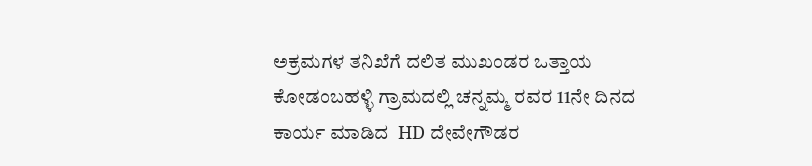ಅಕ್ರಮಗಳ ತನಿಖೆಗೆ ದಲಿತ ಮುಖಂಡರ ಒತ್ತಾಯ
ಕೋಡಂಬಹಳ್ಳಿ ಗ್ರಾಮದಲ್ಲಿ ಚನ್ನಮ್ಮ ರವರ 11ನೇ ದಿನದ ಕಾರ್ಯ ಮಾಡಿದ  HD ದೇವೇಗೌಡರ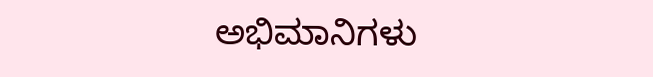ಅಭಿಮಾನಿಗಳು